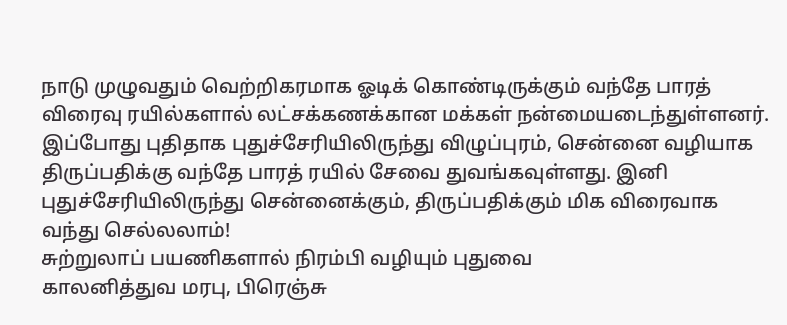நாடு முழுவதும் வெற்றிகரமாக ஓடிக் கொண்டிருக்கும் வந்தே பாரத் விரைவு ரயில்களால் லட்சக்கணக்கான மக்கள் நன்மையடைந்துள்ளனர். இப்போது புதிதாக புதுச்சேரியிலிருந்து விழுப்புரம், சென்னை வழியாக திருப்பதிக்கு வந்தே பாரத் ரயில் சேவை துவங்கவுள்ளது. இனி புதுச்சேரியிலிருந்து சென்னைக்கும், திருப்பதிக்கும் மிக விரைவாக வந்து செல்லலாம்!
சுற்றுலாப் பயணிகளால் நிரம்பி வழியும் புதுவை
காலனித்துவ மரபு, பிரெஞ்சு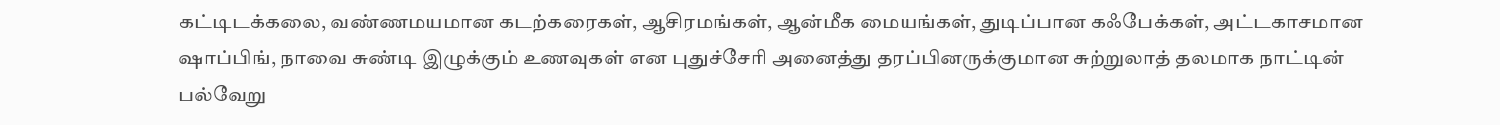கட்டிடக்கலை, வண்ணமயமான கடற்கரைகள், ஆசிரமங்கள், ஆன்மீக மையங்கள், துடிப்பான கஃபேக்கள், அட்டகாசமான ஷாப்பிங், நாவை சுண்டி இழுக்கும் உணவுகள் என புதுச்சேரி அனைத்து தரப்பினருக்குமான சுற்றுலாத் தலமாக நாட்டின் பல்வேறு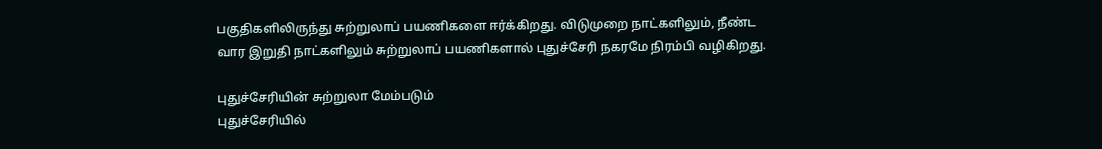பகுதிகளிலிருந்து சுற்றுலாப் பயணிகளை ஈர்க்கிறது. விடுமுறை நாட்களிலும், நீண்ட வார இறுதி நாட்களிலும் சுற்றுலாப் பயணிகளால் புதுச்சேரி நகரமே நிரம்பி வழிகிறது.

புதுச்சேரியின் சுற்றுலா மேம்படும்
புதுச்சேரியில்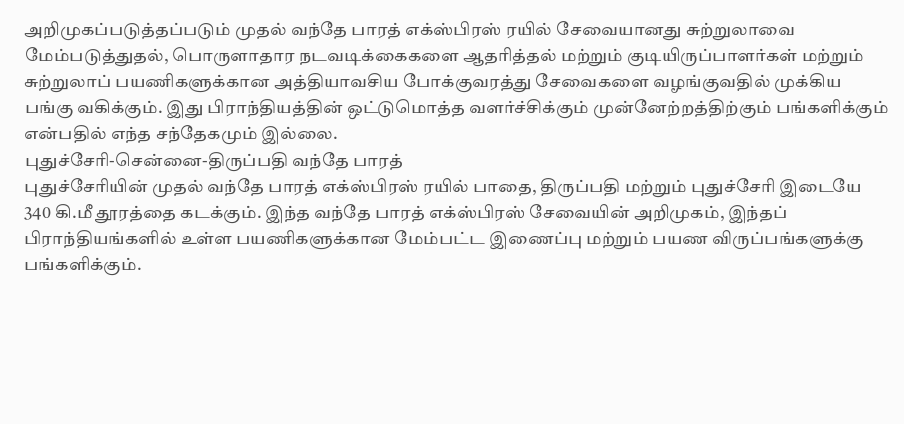அறிமுகப்படுத்தப்படும் முதல் வந்தே பாரத் எக்ஸ்பிரஸ் ரயில் சேவையானது சுற்றுலாவை மேம்படுத்துதல், பொருளாதார நடவடிக்கைகளை ஆதரித்தல் மற்றும் குடியிருப்பாளர்கள் மற்றும் சுற்றுலாப் பயணிகளுக்கான அத்தியாவசிய போக்குவரத்து சேவைகளை வழங்குவதில் முக்கிய பங்கு வகிக்கும். இது பிராந்தியத்தின் ஒட்டுமொத்த வளர்ச்சிக்கும் முன்னேற்றத்திற்கும் பங்களிக்கும் என்பதில் எந்த சந்தேகமும் இல்லை.
புதுச்சேரி-சென்னை-திருப்பதி வந்தே பாரத்
புதுச்சேரியின் முதல் வந்தே பாரத் எக்ஸ்பிரஸ் ரயில் பாதை, திருப்பதி மற்றும் புதுச்சேரி இடையே 340 கி.மீ தூரத்தை கடக்கும். இந்த வந்தே பாரத் எக்ஸ்பிரஸ் சேவையின் அறிமுகம், இந்தப் பிராந்தியங்களில் உள்ள பயணிகளுக்கான மேம்பட்ட இணைப்பு மற்றும் பயண விருப்பங்களுக்கு பங்களிக்கும்.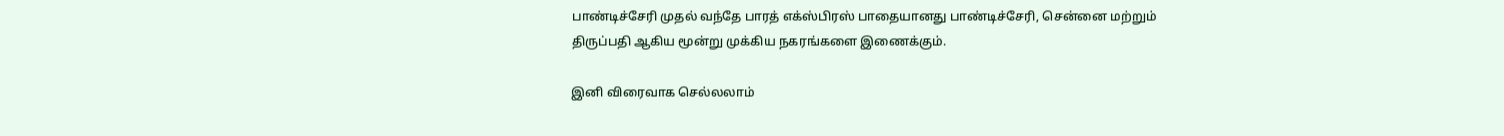பாண்டிச்சேரி முதல் வந்தே பாரத் எக்ஸ்பிரஸ் பாதையானது பாண்டிச்சேரி, சென்னை மற்றும் திருப்பதி ஆகிய மூன்று முக்கிய நகரங்களை இணைக்கும்.

இனி விரைவாக செல்லலாம்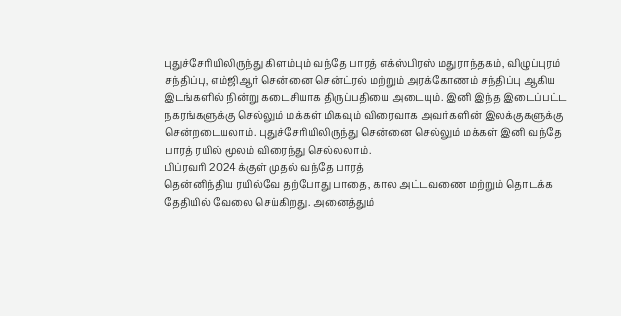புதுச்சேரியிலிருந்து கிளம்பும் வந்தே பாரத் எக்ஸ்பிரஸ் மதுராந்தகம், விழுப்புரம் சந்திப்பு, எம்ஜிஆர் சென்னை சென்ட்ரல் மற்றும் அரக்கோணம் சந்திப்பு ஆகிய இடங்களில் நின்று கடைசியாக திருப்பதியை அடையும். இனி இந்த இடைப்பட்ட நகரங்களுக்கு செல்லும் மக்கள் மிகவும் விரைவாக அவர்களின் இலக்குகளுக்கு சென்றடையலாம். புதுச்சேரியிலிருந்து சென்னை செல்லும் மக்கள் இனி வந்தே பாரத் ரயில் மூலம் விரைந்து செல்லலாம்.
பிப்ரவரி 2024 க்குள் முதல் வந்தே பாரத்
தென்னிந்திய ரயில்வே தற்போது பாதை, கால அட்டவணை மற்றும் தொடக்க தேதியில் வேலை செய்கிறது. அனைத்தும்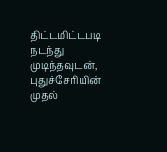திட்டமிட்டபடி நடந்து முடிந்தவுடன், புதுச்சேரியின் முதல்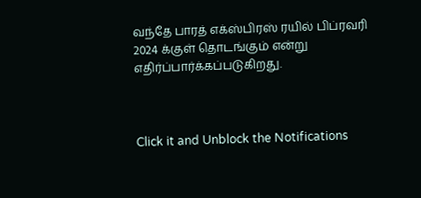வந்தே பாரத் எக்ஸ்பிரஸ் ரயில் பிப்ரவரி 2024 க்குள் தொடங்கும் என்று எதிர்ப்பார்க்கப்படுகிறது.



Click it and Unblock the Notifications